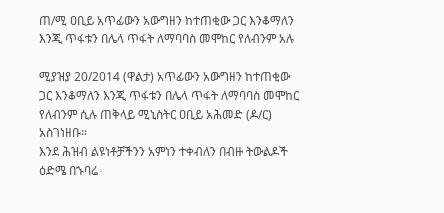ጠ/ሚ ዐቢይ አጥፊውን አውግዘን ከተጠቂው ጋር እንቆማለን እንጂ ጥፋቱን በሌላ ጥፋት ለማባባስ መሞከር የለብንም አሉ

ሚያዝያ 20/2014 (ዋልታ) አጥፊውን አውግዘን ከተጠቂው ጋር እንቆማለን እንጂ ጥፋቱን በሌላ ጥፋት ለማባባስ መሞከር የለብንም ሲሉ ጠቅላይ ሚኒስትር ዐቢይ አሕመድ (ዶ/ር) አስገነዘቡ።
እንደ ሕዝብ ልዩነቶቻችንን አምነን ተቀብለን በብዙ ትውልዶች ዕድሜ በኁባሬ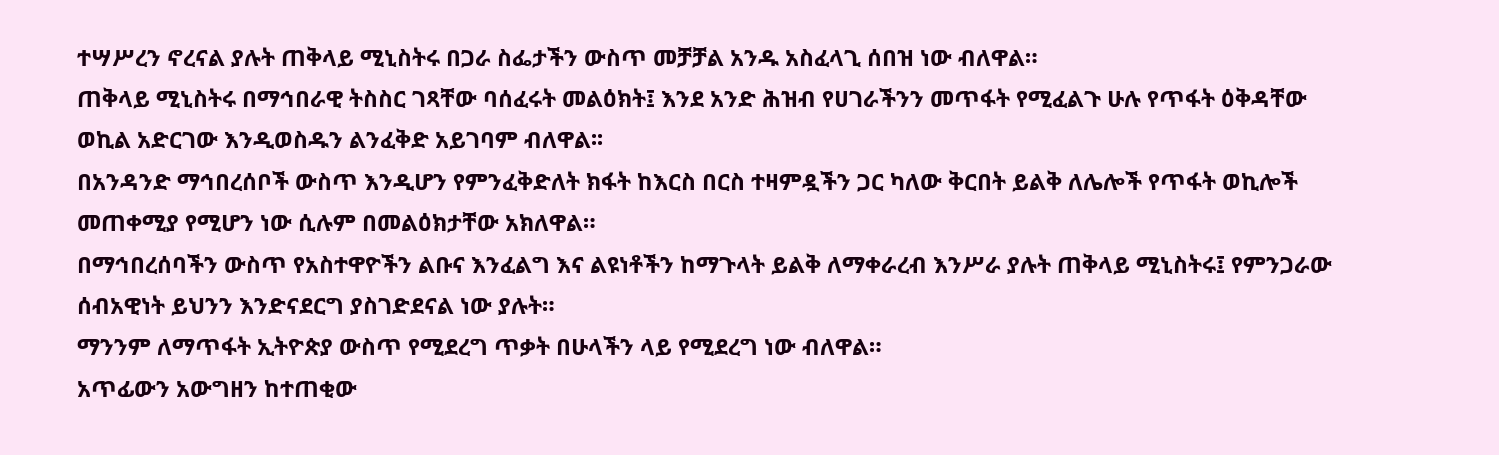ተሣሥረን ኖረናል ያሉት ጠቅላይ ሚኒስትሩ በጋራ ስፌታችን ውስጥ መቻቻል አንዱ አስፈላጊ ሰበዝ ነው ብለዋል።
ጠቅላይ ሚኒስትሩ በማኅበራዊ ትስስር ገጻቸው ባሰፈሩት መልዕክት፤ እንደ አንድ ሕዝብ የሀገራችንን መጥፋት የሚፈልጉ ሁሉ የጥፋት ዕቅዳቸው ወኪል አድርገው እንዲወስዱን ልንፈቅድ አይገባም ብለዋል፡፡
በአንዳንድ ማኅበረሰቦች ውስጥ እንዲሆን የምንፈቅድለት ክፋት ከእርስ በርስ ተዛምዷችን ጋር ካለው ቅርበት ይልቅ ለሌሎች የጥፋት ወኪሎች መጠቀሚያ የሚሆን ነው ሲሉም በመልዕክታቸው አክለዋል።
በማኅበረሰባችን ውስጥ የአስተዋዮችን ልቡና እንፈልግ እና ልዩነቶችን ከማጉላት ይልቅ ለማቀራረብ እንሥራ ያሉት ጠቅላይ ሚኒስትሩ፤ የምንጋራው ሰብአዊነት ይህንን እንድናደርግ ያስገድደናል ነው ያሉት።
ማንንም ለማጥፋት ኢትዮጵያ ውስጥ የሚደረግ ጥቃት በሁላችን ላይ የሚደረግ ነው ብለዋል።
አጥፊውን አውግዘን ከተጠቂው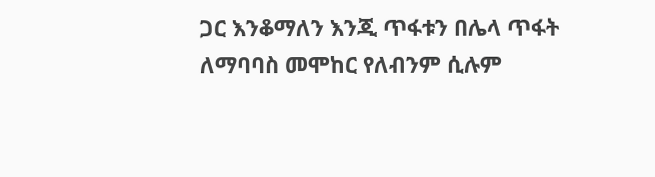ጋር እንቆማለን እንጂ ጥፋቱን በሌላ ጥፋት ለማባባስ መሞከር የለብንም ሲሉም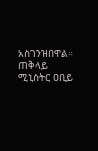አስገንዝበዋል።
ጠቅላይ ሚኒስትር ዐቢይ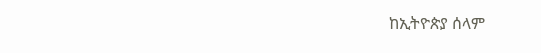ከኢትዮጵያ ሰላም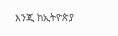እንጂ ከኢትዮጵያ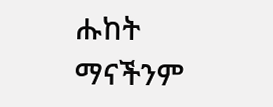ሑከት ማናችንም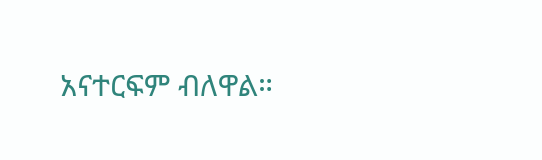አናተርፍም ብለዋል።